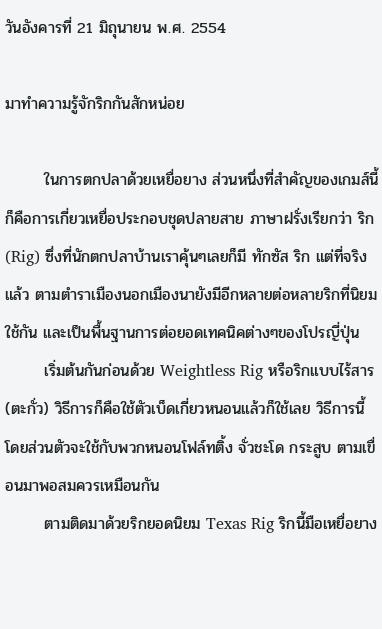วันอังคารที่ 21 มิถุนายน พ.ศ. 2554

มาทำความรู้จักริกกันสักหน่อย

       ในการตกปลาด้วยเหยื่อยาง ส่วนหนึ่งที่สำคัญของเกมส์นี้ก็คือการเกี่ยวเหยื่อประกอบชุดปลายสาย ภาษาฝรั่งเรียกว่า ริก (Rig) ซึ่งที่นักตกปลาบ้านเราคุ้นๆเลยก็มี ทักซัส ริก แต่ที่จริงแล้ว ตามตำราเมืองนอกเมืองนายังมีอีกหลายต่อหลายริกที่นิยมใช้กัน และเป็นพื้นฐานการต่อยอดเทคนิคต่างๆของโปรญี่ปุ่น
       เริ่มต้นกันก่อนด้วย Weightless Rig หรือริกแบบไร้สาร(ตะกั่ว) วิธีการก็คือใช้ตัวเบ็ดเกี่ยวหนอนแล้วก็ใช้เลย วิธีการนี้โดยส่วนตัวจะใช้กับพวกหนอนโฟล์ทติ้ง จั่วชะโด กระสูบ ตามเขื่อนมาพอสมควรเหมือนกัน
       ตามติดมาด้วยริกยอดนิยม Texas Rig ริกนี้มือเหยื่อยาง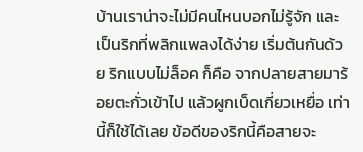บ้านเราน่าจะไม่มีคนไหนบอกไม่รู้จัก และเป็นริกที่พลิกแพลงได้ง่าย เริ่มต้นกันด้วย ริกแบบไม่ล็อค ก็คือ จากปลายสายมาร้อยตะกั่วเข้าไป แล้วผูกเบ็ดเกี่ยวเหยื่อ เท่านี้ก็ใช้ได้เลย ข้อดีของริกนี้คือสายจะ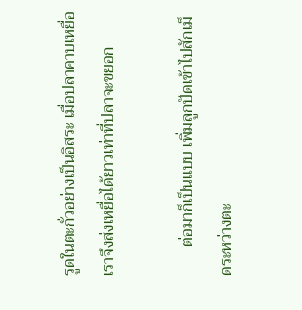รูดในตะกั่วอย่างเป็นอิสระ เมื่อปลาคาบเหยื่อเราจึงส่งเหยื่อได้ยาวเท่าที่ปลาจะขยอก

       ต่อมาก็เป็นแบบ เพิ่มลูกปัดเข้าไปสักเม็ดระหว่างตะ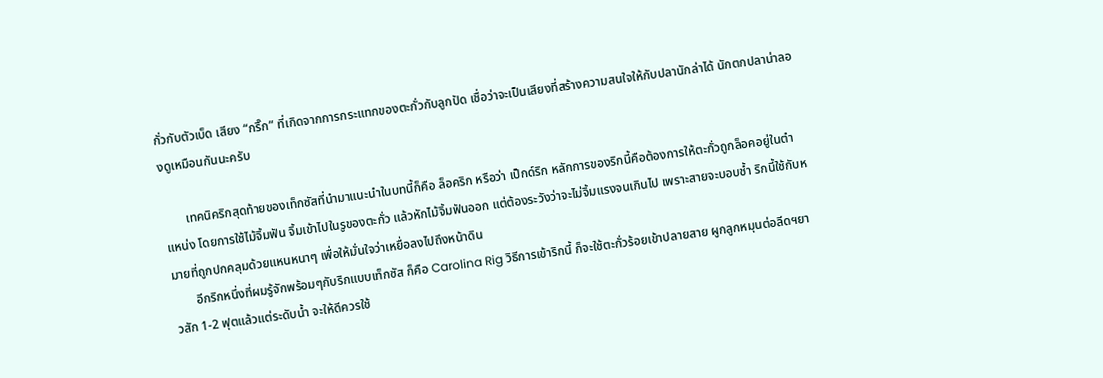กั่วกับตัวเบ็ด เสียง “กริ๊ก” ที่เกิดจากการกระแทกของตะกั่วกับลูกปัด เชื่อว่าจะเป็นเสียงที่สร้างความสนใจให้กับปลานักล่าได้ นักตกปลาน่าลองดูเหมือนกันนะครับ

       เทคนิคริกสุดท้ายของเท็กซัสที่นำมาแนะนำในบทนี้ก็คือ ล็อคริก หรือว่า เป็กด์ริก หลักการของริกนี้คือต้องการให้ตะกั่วถูกล็อคอยู่ในตำแหน่ง โดยการใช้ไม้จิ้มฟัน จิ้มเข้าไปในรูของตะกั่ว แล้วหักไม้จิ้มฟันออก แต่ต้องระวังว่าจะไม่จิ้มแรงจนเกินไป เพราะสายจะบอบช้ำ ริกนี้ใช้กับหมายที่ถูกปกคลุมด้วยแหนหนาๆ เพื่อให้มั่นใจว่าเหยื่อลงไปถึงหน้าดิน
       อีกริกหนึ่งที่ผมรู้จักพร้อมๆกับริกแบบเท็กซัส ก็คือ Carolina Rig วิธีการเข้าริกนี้ ก็จะใช้ตะกั่วร้อยเข้าปลายสาย ผูกลูกหมุนต่อลีดฯยาวสัก 1-2 ฟุตแล้วแต่ระดับน้ำ จะให้ดีควรใช้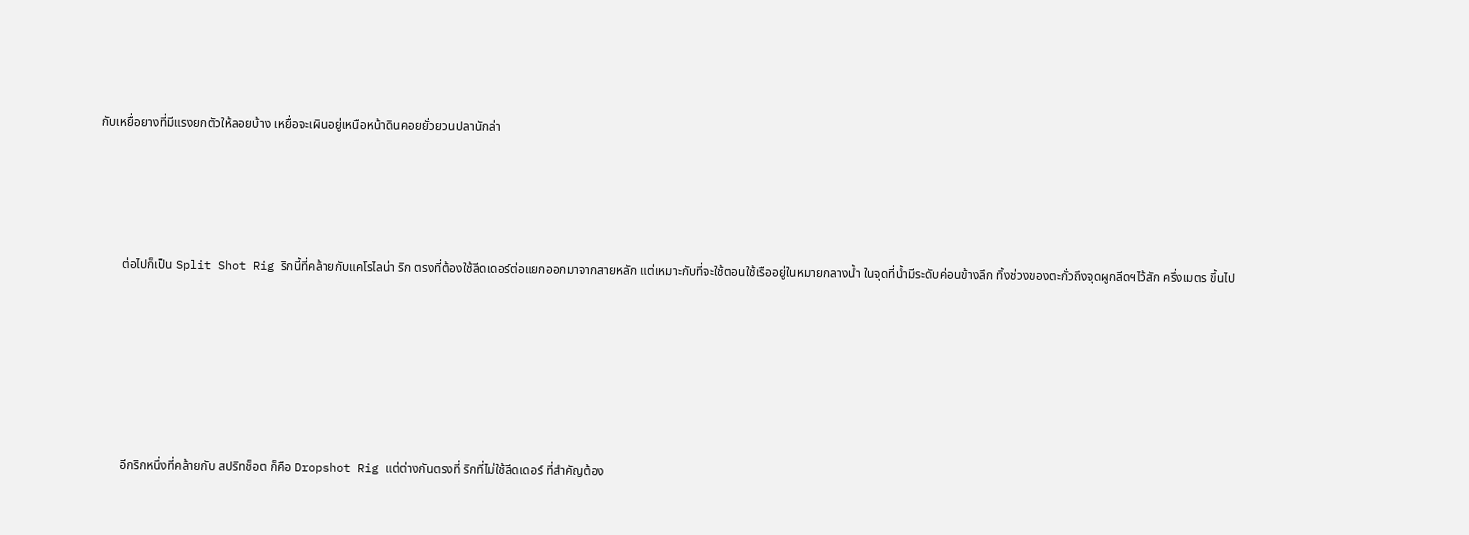กับเหยื่อยางที่มีแรงยกตัวให้ลอยบ้าง เหยื่อจะเผินอยู่เหนือหน้าดินคอยยั่วยวนปลานักล่า




       ต่อไปก็เป็น Split Shot Rig ริกนี้ที่คล้ายกับแคโรไลน่า ริก ตรงที่ต้องใช้ลีดเดอร์ต่อแยกออกมาจากสายหลัก แต่เหมาะกับที่จะใช้ตอนใช้เรืออยู่ในหมายกลางน้ำ ในจุดที่น้ำมีระดับค่อนข้างลึก ทิ้งช่วงของตะกั่วถึงจุดผูกลีดฯไว้สัก ครึ่งเมตร ขึ้นไป






       อีกริกหนึ่งที่คล้ายกับ สปริทช็อต ก็คือ Dropshot Rig แต่ต่างกันตรงที่ ริกที่ไม่ใช้ลีดเดอร์ ที่สำคัญต้อง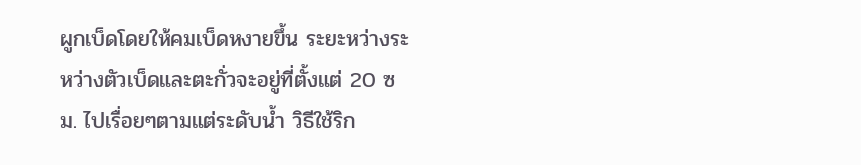ผูกเบ็ดโดยให้คมเบ็ดหงายขึ้น ระยะหว่างระหว่างตัวเบ็ดและตะกั่วจะอยู่ที่ตั้งแต่ 20 ซม. ไปเรื่อยๆตามแต่ระดับน้ำ วิธีใช้ริก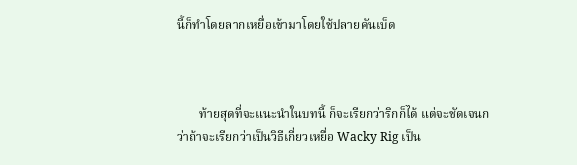นี้ก็ทำโดยลากเหยื่อเข้ามาโดยใช้ปลายคันเบ็ด



       ท้ายสุดที่จะแนะนำในบทนี้ ก็จะเรียกว่าริกก็ได้ แต่จะชัดเจนกว่าถ้าจะเรียกว่าเป็นวิธีเกี่ยวเหยื่อ Wacky Rig เป็น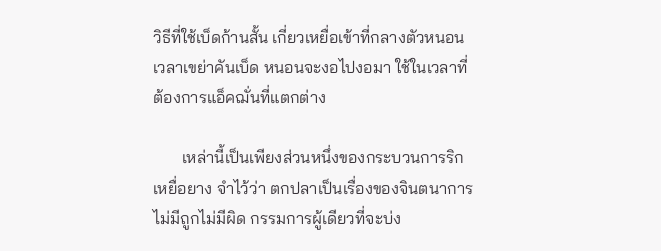วิธีที่ใช้เบ็ดก้านสั้น เกี่ยวเหยื่อเข้าที่กลางตัวหนอน เวลาเขย่าคันเบ็ด หนอนจะงอไปงอมา ใช้ในเวลาที่ต้องการแอ็คฌั่นที่แตกต่าง

       เหล่านี้เป็นเพียงส่วนหนึ่งของกระบวนการริกเหยื่อยาง จำไว้ว่า ตกปลาเป็นเรื่องของจินตนาการ ไม่มีถูกไม่มีผิด กรรมการผู้เดียวที่จะบ่ง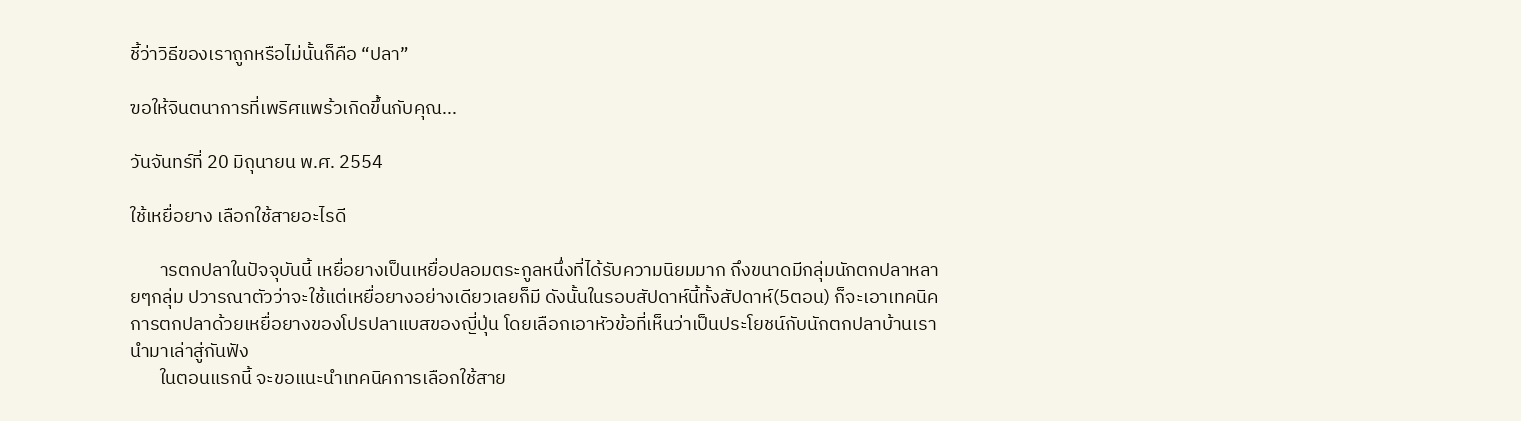ชี้ว่าวิธีของเราถูกหรือไม่นั้นก็คือ “ปลา”

ฃอให้จินตนาการที่เพริศแพร้วเกิดขึ้นกับคุณ...

วันจันทร์ที่ 20 มิถุนายน พ.ศ. 2554

ใช้เหยื่อยาง เลือกใช้สายอะไรดี

       ารตกปลาในปัจจุบันนี้ เหยื่อยางเป็นเหยื่อปลอมตระกูลหนึ่งที่ได้รับความนิยมมาก ถึงขนาดมีกลุ่มนักตกปลาหลายๆกลุ่ม ปวารณาตัวว่าจะใช้แต่เหยื่อยางอย่างเดียวเลยก็มี ดังนั้นในรอบสัปดาห์นี้ทั้งสัปดาห์(5ตอน) ก็จะเอาเทคนิคการตกปลาด้วยเหยื่อยางของโปรปลาแบสของญี่ปุ่น โดยเลือกเอาหัวข้อที่เห็นว่าเป็นประโยชน์กับนักตกปลาบ้านเรา นำมาเล่าสู่กันฟัง
       ในตอนแรกนี้ จะขอแนะนำเทคนิคการเลือกใช้สาย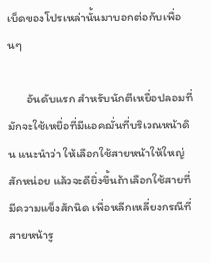เบ็ดของโปรเหล่านั้นมาบอกต่อกับเพื่อนๆ

       อันดับแรก สำหรับนักตีเหยื่อปลอมที่มักจะใช้เหยื่อที่มีแอคฌั่นที่บริเวณหน้าดิน แนะนำว่า ให้เลือกใช้สายหน้าให้ใหญ่สักหน่อย แล้วจะดียิ่งขึ้นถ้าเลือกใช้สายที่มีความแข็งสักนิด เพื่อหลีกเหลี่ยงกรณีที่สายหน้ารู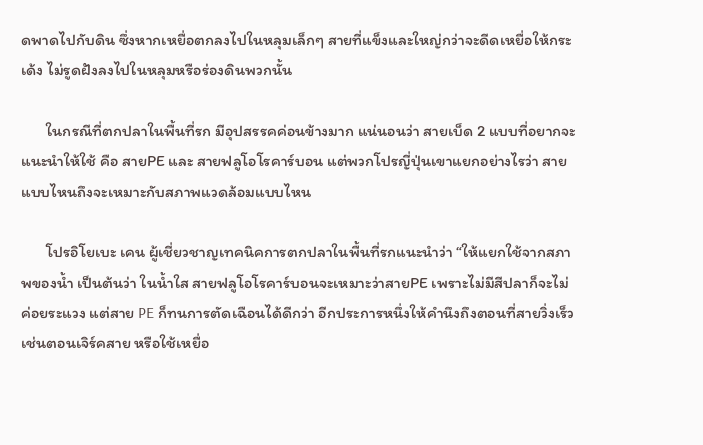ดพาดไปกับดิน ซึ่งหากเหยื่อตกลงไปในหลุมเล็กๆ สายที่แข็งและใหญ่กว่าจะดีดเหยื่อให้กระเด้ง ไม่รูดฝังลงไปในหลุมหรือร่องดินพวกนั้น

       ในกรณีที่ตกปลาในพื้นที่รก มีอุปสรรคค่อนข้างมาก แน่นอนว่า สายเบ็ด 2 แบบที่อยากจะแนะนำให้ใช้ คือ สายPE และ สายฟลูโอโรคาร์บอน แต่พวกโปรญี่ปุ่นเขาแยกอย่างไรว่า สายแบบไหนถึงจะเหมาะกับสภาพแวดล้อมแบบไหน

       โปรอิโยเบะ เคน ผู้เชี่ยวชาญเทคนิคการตกปลาในพื้นที่รกแนะนำว่า “ให้แยกใช้จากสภาพของน้ำ เป็นต้นว่า ในน้ำใส สายฟลูโอโรคาร์บอนจะเหมาะว่าสายPE เพราะไม่มีสีปลาก็จะไม่ค่อยระแวง แต่สาย PE ก็ทนการตัดเฉือนได้ดีกว่า อีกประการหนึ่งให้คำนึงถึงตอนที่สายวิ่งเร็ว เช่นตอนเจิร์คสาย หรือใช้เหยื่อ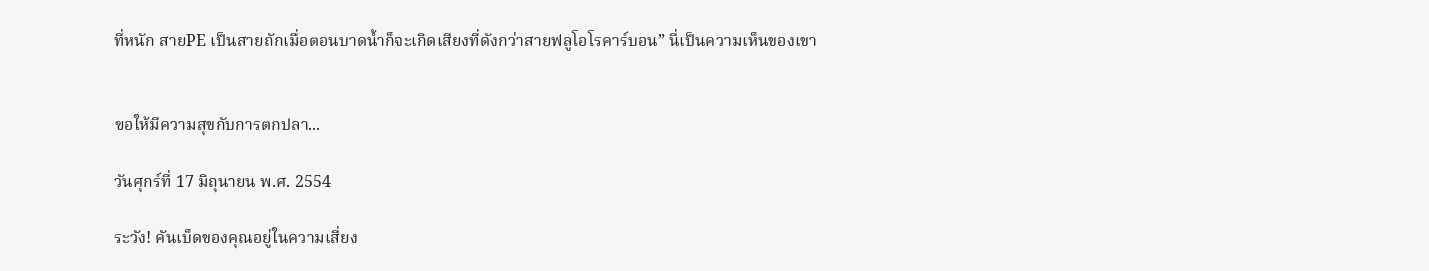ที่หนัก สายPE เป็นสายถักเมื่อตอนบาดน้ำก็จะเกิดเสียงที่ดังกว่าสายฟลูโอโรคาร์บอน” นี่เป็นความเห็นของเขา


ฃอให้มีความสุขกับการตกปลา...

วันศุกร์ที่ 17 มิถุนายน พ.ศ. 2554

ระวัง! คันเบ็ดของคุณอยู่ในความเสี่ยง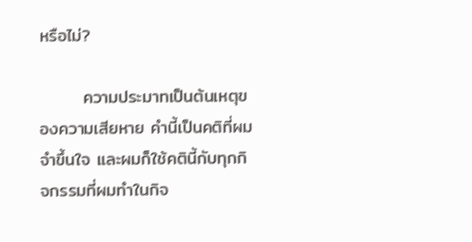หรือไม่?

       ความประมาทเป็นต้นเหตุของความเสียหาย คำนี้เป็นคติที่ผมจำขึ้นใจ และผมก็ใช้คตินี้กับทุกกิจกรรมที่ผมทำในกิจ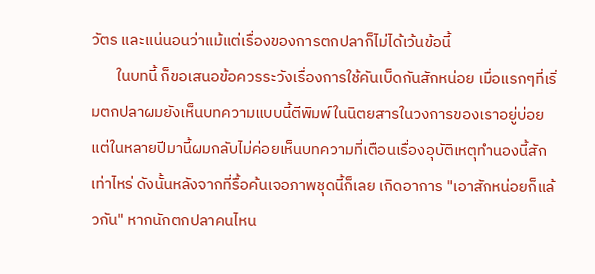วัตร และแน่นอนว่าแม้แต่เรื่องของการตกปลาก็ไม่ได้เว้นข้อนี้
       ในบทนี้ ก็ขอเสนอข้อควรระวังเรื่องการใช้คันเบ็ดกันสักหน่อย เมื่อแรกๆที่เริ่มตกปลาผมยังเห็นบทความแบบนี้ตีพิมพ์ในนิตยสารในวงการของเราอยู่บ่อย แต่ในหลายปีมานี้ผมกลับไม่ค่อยเห็นบทความที่เตือนเรื่องอุบัติเหตุทำนองนี้สักเท่าไหร่ ดังนั้นหลังจากที่รื้อค้นเจอภาพชุดนี้ก็เลย เกิดอาการ "เอาสักหน่อยก็แล้วกัน" หากนักตกปลาคนไหน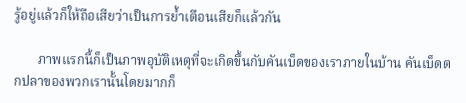รู้อยู่แล้วก็ให้ถือเสียว่าเป็นการย้ำเตือนเสียก็แล้วกัน

       ภาพแรกนี้ก็เป็นภาพอุบัติเหตุที่จะเกิดขึ้นกับคันเบ็ดของเราภายในบ้าน คันเบ็ดตกปลาของพวกเรานั้นโดยมากก็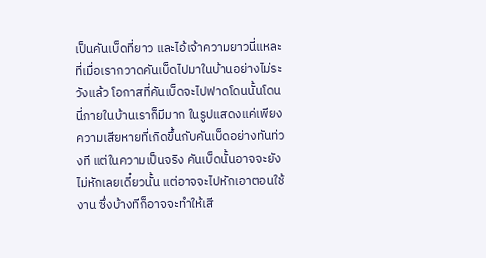เป็นคันเบ็ดที่ยาว และไอ้เจ้าความยาวนี่แหละที่เมื่อเรากวาดคันเบ็ดไปมาในบ้านอย่างไม่ระวังแล้ว โอกาสที่คันเบ็ดจะไปฟาดโดนนั้นโดนนี่ภายในบ้านเราก็มีมาก ในรูปแสดงแค่เพียงความเสียหายที่เกิดขึ้นกับคันเบ็ดอย่างทันท่วงที แต่ในความเป็นจริง คันเบ็ดนั้นอาจจะยังไม่หักเลยเดี๋ยวนั้น แต่อาจจะไปหักเอาตอนใช้งาน ซึ่งบ้างทีก็อาจจะทำให้เสี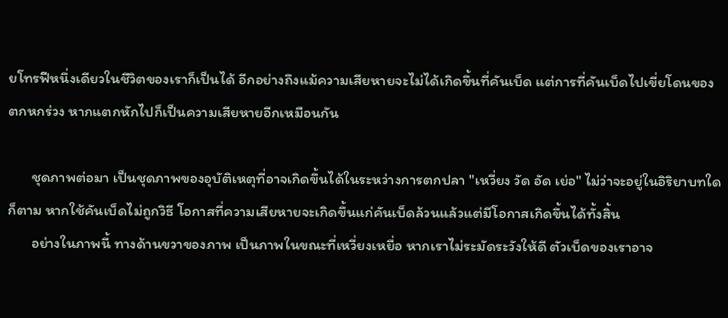ยโทรฟีหนึ่งเดียวในชีวิตของเราก็เป็นได้ อีกอย่างถึงแม้ความเสียหายจะไม่ได้เกิดขึ้นที่คันเบ็ด แต่การที่คันเบ็ดไปเขี่ยโดนของตกหกร่วง หากแตกหักไปก็เป็นความเสียหายอีกเหมือนกัน

       ชุดภาพต่อมา เป็นชุดภาพของอุบัติเหตุที่อาจเกิดขึ้นได้ในระหว่างการตกปลา "เหวี่ยง วัด อัด เย่อ" ไม่ว่าจะอยู่ในอิริยาบทใดก็ตาม หากใช้คันเบ็ดไม่ถูกวิธี โอกาสที่ความเสียหายจะเกิดขึ้นแก่คันเบ็ดล้วนแล้วแต่มีโอกาสเกิดขึ้นได้ทั้งสิ้น
       อย่างในภาพนี้ ทางด้านขวาของภาพ เป็นภาพในขณะที่เหวี่ยงเหยื่อ หากเราไม่ระมัดระวังให้ดี ตัวเบ็ดของเราอาจ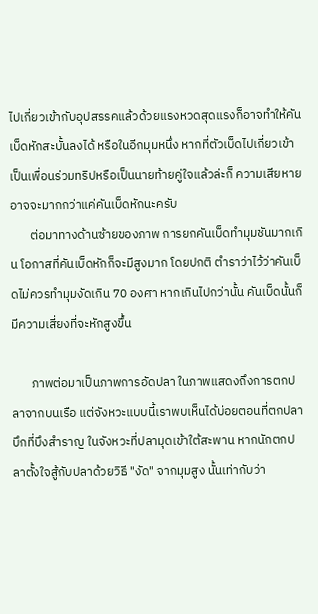ไปเกี่ยวเข้ากับอุปสรรคแล้วด้วยแรงหวดสุดแรงก็อาจทำให้คันเบ็ดหักสะบั้นลงได้ หรือในอีกมุมหนึ่ง หากที่ตัวเบ็ดไปเกี่ยวเข้าเป็นเพื่อนร่วมทริปหรือเป็นนายท้ายคู่ใจแล้วล่ะก็ ความเสียหายอาจจะมากกว่าแค่คันเบ็ดหักนะครับ
       ต่อมาทางด้านซ้ายของภาพ การยกคันเบ็ดทำมุมชันมากเกิน โอกาสที่คันเบ็ดหักก็จะมีสูงมาก โดยปกติ ตำราว่าไว้ว่าคันเบ็ดไม่ควรทำมุมงัดเกิน 70 องศา หากเกินไปกว่านั้น คันเบ็ดนั้นก็มีความเสี่ยงที่จะหักสูงขึ้น

       ภาพต่อมาเป็นภาพการอัดปลา ในภาพแสดงถึงการตกปลาจากบนเรือ แต่จังหวะแบบนี้เราพบเห็นได้บ่อยตอนที่ตกปลาบึกที่บึงสำราญ ในจังหวะที่ปลามุดเข้าใต้สะพาน หากนักตกปลาตั้งใจสู้กับปลาด้วยวิธี "งัด" จากมุมสูง นั้นเท่ากับว่า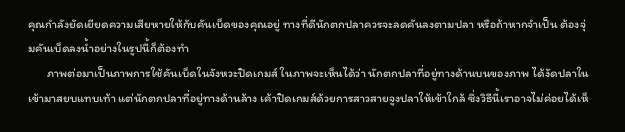คุณกำลังยัดเยียดความเสียหายให้กับคันเบ็ดของคุณอยู่ ทางที่ดีนักตกปลาควรจะลดคันลงตามปลา หรือถ้าหากจำเป็น ต้องจุ่มคันเบ็ดลงน้ำอย่างในรูปนี้ก็ต้องทำ
       ภาพต่อมาเป็นภาพการใช้คันเบ็ดในจังหวะปิดเกมส์ ในภาพจะเห็นได้ว่า นักตกปลาที่อยู่ทางด้านบนของภาพ ได้งัดปลาในเข้ามาสยบแทบเท้า แต่นักตกปลาที่อยู่ทางด้านล้าง เค้าปิดเกมส์ด้วยการสาวสายจูงปลาให้เข้าใกล้ ซึ่งวิธีนี้เราอาจไม่ค่อยได้เห็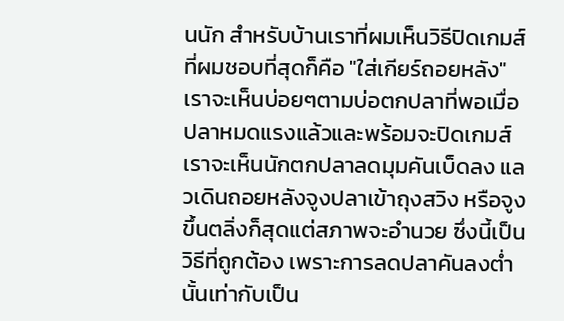นนัก สำหรับบ้านเราที่ผมเห็นวิธีปิดเกมส์ที่ผมชอบที่สุดก็คือ "ใส่เกียร์ถอยหลัง" เราจะเห็นบ่อยๆตามบ่อตกปลาที่พอเมื่อปลาหมดแรงแล้วและพร้อมจะปิดเกมส์ เราจะเห็นนักตกปลาลดมุมคันเบ็ดลง แลวเดินถอยหลังจูงปลาเข้าถุงสวิง หรือจูงขึ้นตลิ่งก็สุดแต่สภาพจะอำนวย ซึ่งนี้เป็นวิธีที่ถูกต้อง เพราะการลดปลาคันลงต่ำ นั้นเท่ากับเป็น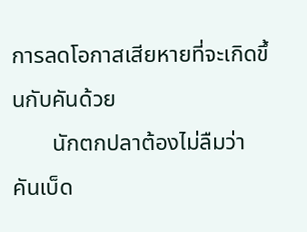การลดโอกาสเสียหายที่จะเกิดขึ้นกับคันด้วย
       นักตกปลาต้องไม่ลืมว่า คันเบ็ด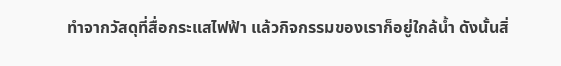ทำจากวัสดุที่สื่อกระแสไฟฟ้า แล้วกิจกรรมของเราก็อยู่ใกล้น้ำ ดังนั้นสิ่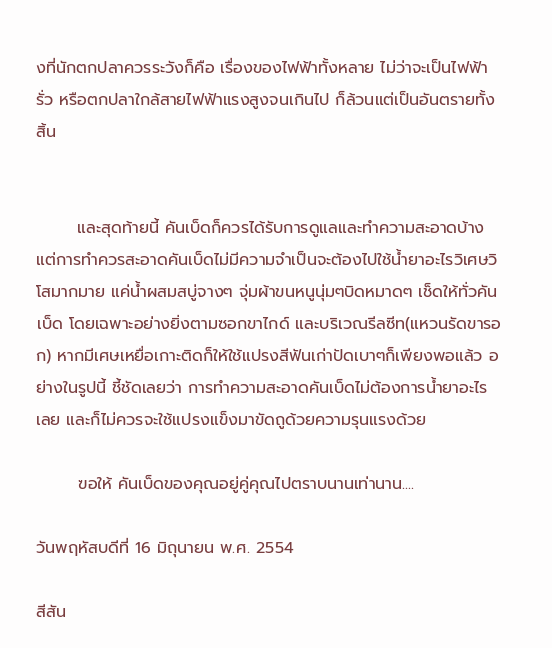งที่นักตกปลาควรระวังก็คือ เรื่องของไฟฟ้าทั้งหลาย ไม่ว่าจะเป็นไฟฟ้ารั่ว หรือตกปลาใกล้สายไฟฟ้าแรงสูงจนเกินไป ก็ล้วนแต่เป็นอันตรายทั้งสิ้น


       และสุดท้ายนี้ คันเบ็ดก็ควรได้รับการดูแลและทำความสะอาดบ้าง แต่การทำควรสะอาดคันเบ็ดไม่มีความจำเป็นจะต้องไปใช้น้ำยาอะไรวิเศษวิโสมากมาย แค่น้ำผสมสบู่จางๆ จุ่มผ้าขนหนูนุ่มๆบิดหมาดๆ เช็ดให้ทั่วคันเบ็ด โดยเฉพาะอย่างยิ่งตามซอกขาไกด์ และบริเวณรีลซีท(แหวนรัดขารอก) หากมีเศษเหยื่อเกาะติดก็ให้ใช้แปรงสีฟันเก่าปัดเบาๆก็เพียงพอแล้ว อย่างในรูปนี้ ชี้ชัดเลยว่า การทำความสะอาดคันเบ็ดไม่ต้องการน้ำยาอะไรเลย และก็ไม่ควรจะใช้แปรงแข็งมาขัดถูด้วยความรุนแรงด้วย

       ฃอให้ คันเบ็ดของคุณอยู่คู่คุณไปตราบนานเท่านาน....

วันพฤหัสบดีที่ 16 มิถุนายน พ.ศ. 2554

สีสัน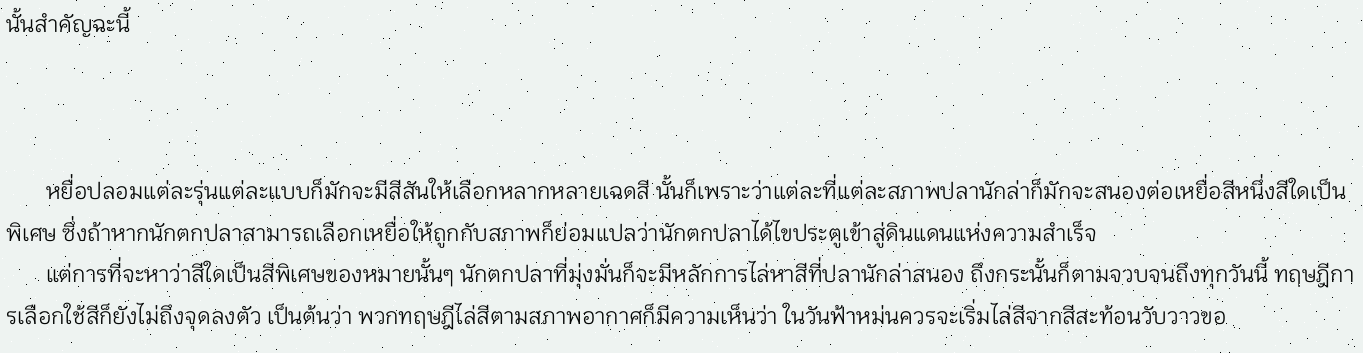นั้นสำคัญฉะนี้



       หยื่อปลอมแต่ละรุ่นแต่ละแบบก็มักจะมีสีสันให้เลือกหลากหลายเฉดสี นั้นก็เพราะว่าแต่ละที่แต่ละสภาพปลานักล่าก็มักจะสนองต่อเหยื่อสีหนึ่งสีใดเป็นพิเศษ ซึ่งถ้าหากนักตกปลาสามารถเลือกเหยื่อให้ถูกกับสภาพก็ย่อมแปลว่านักตกปลาได้ไขประตูเข้าสู่ดินแดนแห่งความสำเร็จ
       แต่การที่จะหาว่าสีใดเป็นสีพิเศษของหมายนั้นๆ นักตกปลาที่มุ่งมั่นก็จะมีหลักการไล่หาสีที่ปลานักล่าสนอง ถึงกระนั้นก็ตามจวบจนถึงทุกวันนี้ ทฤษฎีการเลือกใช้สีก็ยังไม่ถึงจุดลงตัว เป็นต้นว่า พวกทฤษฎีไล่สีตามสภาพอากาศก็มีความเห็นว่า ในวันฟ้าหม่นควรจะเริ่มไล่สีจากสีสะท้อนวับวาวขอ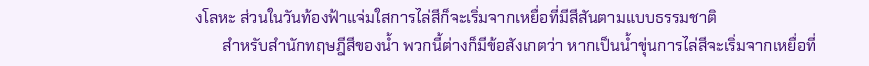งโลหะ ส่วนในวันท้องฟ้าแจ่มใสการไล่สีก็จะเริ่มจากเหยื่อที่มีสีสันตามแบบธรรมชาติ
       สำหรับสำนักทฤษฎีสีของน้ำ พวกนี้ต่างก็มีข้อสังเกตว่า หากเป็นน้ำขุ่นการไล่สีจะเริ่มจากเหยื่อที่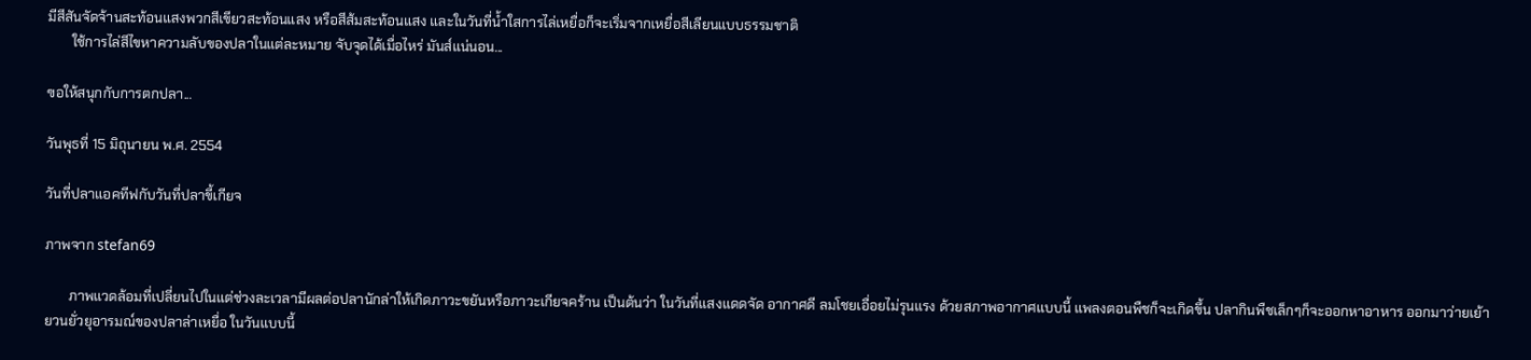มีสีสันจัดจ้านสะท้อนแสงพวกสีเขียวสะท้อนแสง หรือสีส้มสะท้อนแสง และในวันที่น้ำใสการไล่เหยื่อก็จะเริ่มจากเหยื่อสีเลียนแบบธรรมชาติ
       ใช้การไล่สีไขหาความลับของปลาในแต่ละหมาย จับจุดได้เมื่อไหร่ มันส์แน่นอน...

ฃอให้สนุกกับการตกปลา...

วันพุธที่ 15 มิถุนายน พ.ศ. 2554

วันที่ปลาแอคทีฟกับวันที่ปลาขี้เกียจ

ภาพจาก stefan69

       ภาพแวดล้อมที่เปลี่ยนไปในแต่ช่วงละเวลามีผลต่อปลานักล่าให้เกิดภาวะขยันหรือภาวะเกียจคร้าน เป็นต้นว่า ในวันที่แสงแดดจัด อากาศดี ลมโชยเอื่อยไม่รุนแรง ด้วยสภาพอากาศแบบนี้ แพลงตอนพืชก็จะเกิดขึ้น ปลากินพืชเล็กๆก็จะออกหาอาหาร ออกมาว่ายเย้ายวนยั่วยุอารมณ์ของปลาล่าเหยื่อ ในวันแบบนี้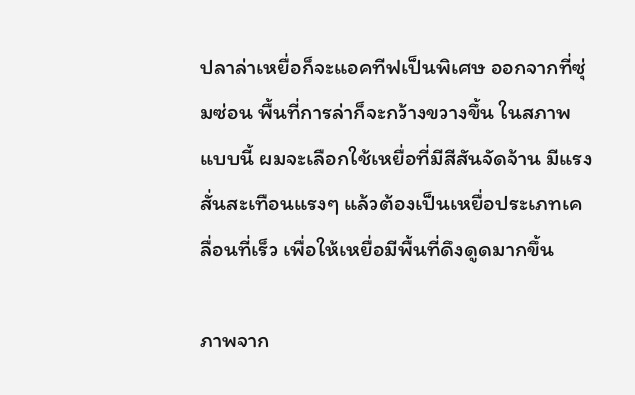ปลาล่าเหยื่อก็จะแอคทีฟเป็นพิเศษ ออกจากที่ซุ่มซ่อน พื้นที่การล่าก็จะกว้างขวางขึ้น ในสภาพแบบนี้ ผมจะเลือกใช้เหยื่อที่มีสีสันจัดจ้าน มีแรงสั่นสะเทือนแรงๆ แล้วต้องเป็นเหยื่อประเภทเคลื่อนที่เร็ว เพื่อให้เหยื่อมีพื้นที่ดึงดูดมากขึ้น

ภาพจาก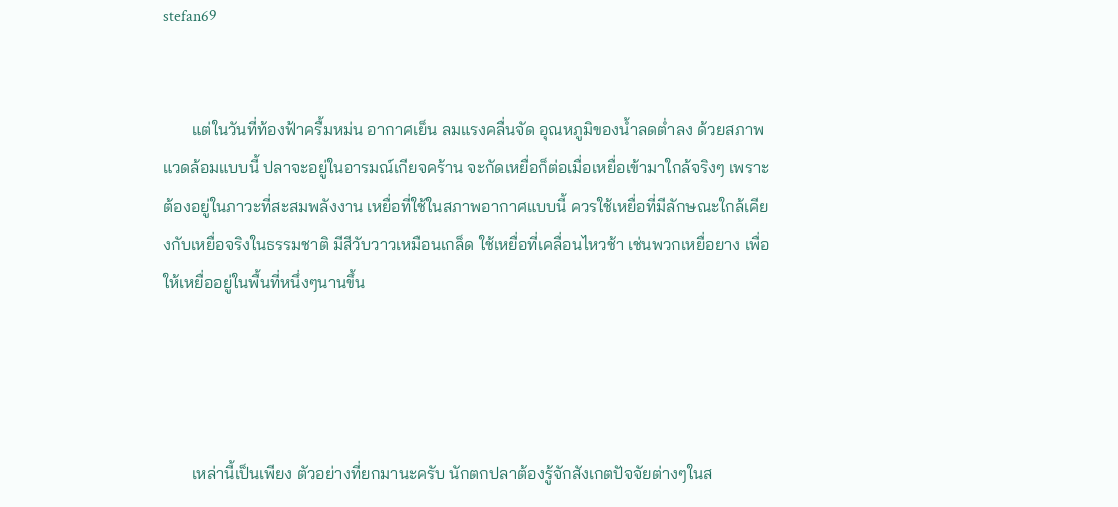stefan69


       แต่ในวันที่ท้องฟ้าครื้มหม่น อากาศเย็น ลมแรงคลื่นจัด อุณหภูมิของน้ำลดต่ำลง ด้วยสภาพแวดล้อมแบบนี้ ปลาจะอยู่ในอารมณ์เกียจคร้าน จะกัดเหยื่อก็ต่อเมื่อเหยื่อเข้ามาใกล้จริงๆ เพราะต้องอยู่ในภาวะที่สะสมพลังงาน เหยื่อที่ใช้ในสภาพอากาศแบบนี้ ควรใช้เหยื่อที่มีลักษณะใกล้เคียงกับเหยื่อจริงในธรรมชาติ มีสีวับวาวเหมือนเกล็ด ใช้เหยื่อที่เคลื่อนไหวช้า เช่นพวกเหยื่อยาง เพื่อให้เหยื่ออยู่ในพื้นที่หนึ่งๆนานขึ้น




       เหล่านี้เป็นเพียง ตัวอย่างที่ยกมานะครับ นักตกปลาต้องรู้จักสังเกตปัจจัยต่างๆในส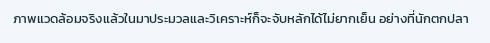ภาพแวดล้อมจริงแล้วในมาประมวลและวิเคราะห์ก็จะจับหลักได้ไม่ยากเย็น อย่างที่นักตกปลา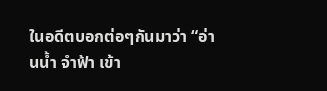ในอดีตบอกต่อๆกันมาว่า “อ่านน้ำ จำฟ้า เข้า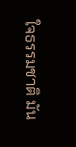ใจธรรมชาติ มัน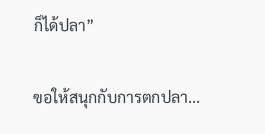ก็ได้ปลา”

ฃอให้สนุกกับการตกปลา...